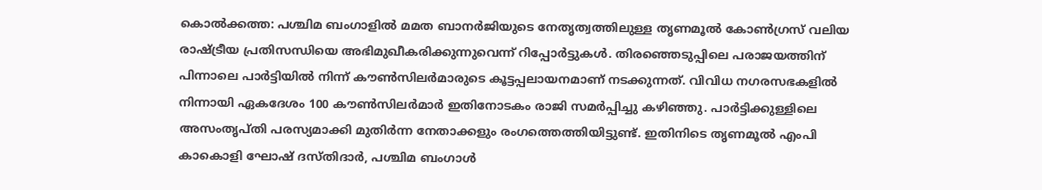കൊൽക്കത്ത: പശ്ചിമ ബംഗാളിൽ മമത ബാനർജിയുടെ നേതൃത്വത്തിലുള്ള തൃണമൂൽ കോൺഗ്രസ് വലിയ രാഷ്ട്രീയ പ്രതിസന്ധിയെ അഭിമുഖീകരിക്കുന്നുവെന്ന് റിപ്പോർട്ടുകൾ. തിരഞ്ഞെടുപ്പിലെ പരാജയത്തിന് പിന്നാലെ പാർട്ടിയിൽ നിന്ന് കൗൺസിലർമാരുടെ കൂട്ടപ്പലായനമാണ് നടക്കുന്നത്. വിവിധ നഗരസഭകളിൽ നിന്നായി ഏകദേശം 100 കൗൺസിലർമാർ ഇതിനോടകം രാജി സമർപ്പിച്ചു കഴിഞ്ഞു. പാർട്ടിക്കുള്ളിലെ അസംതൃപ്തി പരസ്യമാക്കി മുതിർന്ന നേതാക്കളും രംഗത്തെത്തിയിട്ടുണ്ട്. ഇതിനിടെ തൃണമൂൽ എംപി കാകൊളി ഘോഷ് ദസ്തിദാർ, പശ്ചിമ ബംഗാൾ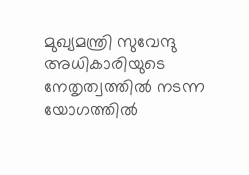മുഖ്യമന്ത്രി സുവേന്ദു അധികാരിയുടെ നേതൃത്വത്തിൽ നടന്ന യോഗത്തിൽ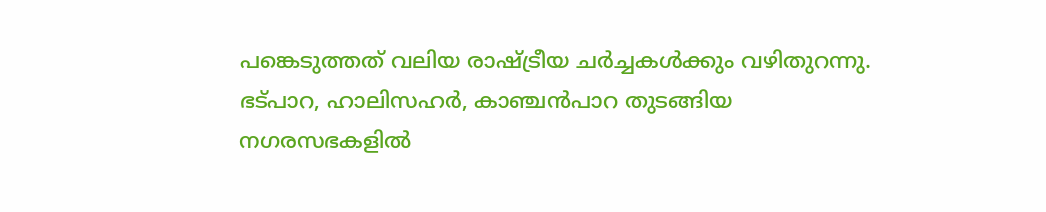പങ്കെടുത്തത് വലിയ രാഷ്ട്രീയ ചർച്ചകൾക്കും വഴിതുറന്നു.
ഭട്പാറ, ഹാലിസഹർ, കാഞ്ചൻപാറ തുടങ്ങിയ നഗരസഭകളിൽ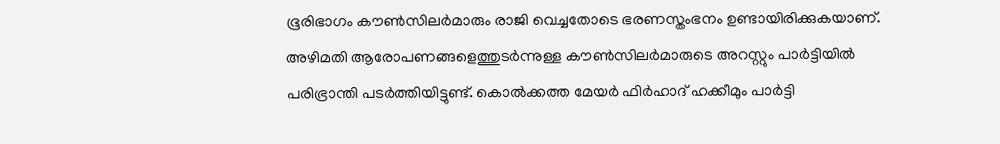ഭൂരിഭാഗം കൗൺസിലർമാരും രാജി വെച്ചതോടെ ഭരണസ്തംഭനം ഉണ്ടായിരിക്കുകയാണ്. അഴിമതി ആരോപണങ്ങളെത്തുടർന്നുള്ള കൗൺസിലർമാരുടെ അറസ്റ്റും പാർട്ടിയിൽ പരിഭ്രാന്തി പടർത്തിയിട്ടുണ്ട്. കൊൽക്കത്ത മേയർ ഫിർഹാദ് ഹക്കീമും പാർട്ടി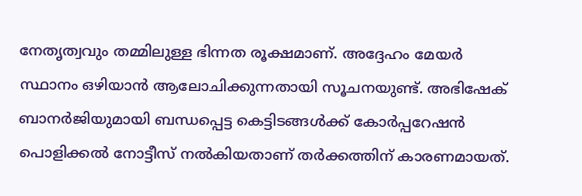നേതൃത്വവും തമ്മിലുള്ള ഭിന്നത രൂക്ഷമാണ്. അദ്ദേഹം മേയർ സ്ഥാനം ഒഴിയാൻ ആലോചിക്കുന്നതായി സൂചനയുണ്ട്. അഭിഷേക് ബാനർജിയുമായി ബന്ധപ്പെട്ട കെട്ടിടങ്ങൾക്ക് കോർപ്പറേഷൻ പൊളിക്കൽ നോട്ടീസ് നൽകിയതാണ് തർക്കത്തിന് കാരണമായത്.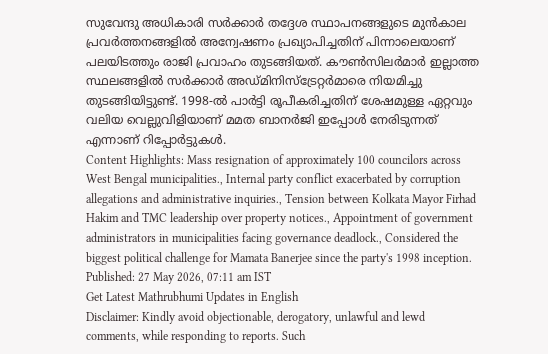സുവേന്ദു അധികാരി സർക്കാർ തദ്ദേശ സ്ഥാപനങ്ങളുടെ മുൻകാല പ്രവർത്തനങ്ങളിൽ അന്വേഷണം പ്രഖ്യാപിച്ചതിന് പിന്നാലെയാണ് പലയിടത്തും രാജി പ്രവാഹം തുടങ്ങിയത്. കൗൺസിലർമാർ ഇല്ലാത്ത സ്ഥലങ്ങളിൽ സർക്കാർ അഡ്മിനിസ്ട്രേറ്റർമാരെ നിയമിച്ചു തുടങ്ങിയിട്ടുണ്ട്. 1998-ൽ പാർട്ടി രൂപീകരിച്ചതിന് ശേഷമുള്ള ഏറ്റവും വലിയ വെല്ലുവിളിയാണ് മമത ബാനർജി ഇപ്പോൾ നേരിടുന്നത് എന്നാണ് റിപ്പോർട്ടുകൾ.
Content Highlights: Mass resignation of approximately 100 councilors across West Bengal municipalities., Internal party conflict exacerbated by corruption allegations and administrative inquiries., Tension between Kolkata Mayor Firhad Hakim and TMC leadership over property notices., Appointment of government administrators in municipalities facing governance deadlock., Considered the biggest political challenge for Mamata Banerjee since the party's 1998 inception.
Published: 27 May 2026, 07:11 am IST
Get Latest Mathrubhumi Updates in English
Disclaimer: Kindly avoid objectionable, derogatory, unlawful and lewd comments, while responding to reports. Such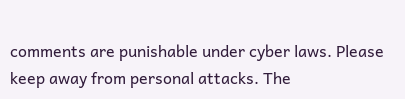comments are punishable under cyber laws. Please keep away from personal attacks. The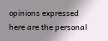opinions expressed here are the personal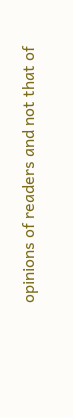opinions of readers and not that of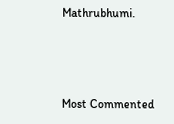Mathrubhumi.



Most Commented